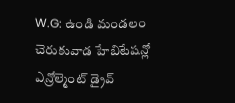W.G: ఉండి మండలం చెరుకువాడ హేబిటేషన్లో ఎన్రోల్మెంట్ డ్రైవ్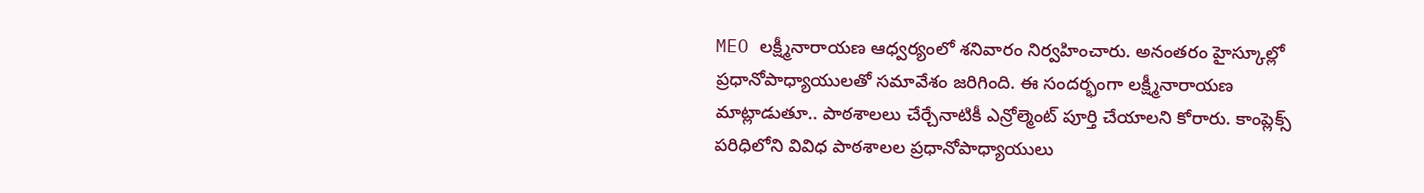MEO లక్ష్మీనారాయణ ఆధ్వర్యంలో శనివారం నిర్వహించారు. అనంతరం హైస్కూల్లో ప్రధానోపాధ్యాయులతో సమావేశం జరిగింది. ఈ సందర్భంగా లక్ష్మీనారాయణ మాట్లాడుతూ.. పాఠశాలలు చేర్చేనాటికీ ఎన్రోల్మెంట్ పూర్తి చేయాలని కోరారు. కాంప్లెక్స్ పరిధిలోని వివిధ పాఠశాలల ప్రధానోపాధ్యాయులు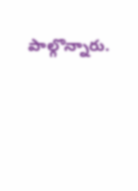పాల్గొన్నారు.